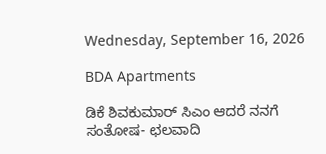Wednesday, September 16, 2026

BDA Apartments

ಡಿಕೆ ಶಿವಕುಮಾರ್ ಸಿಎಂ ಆದರೆ ನನಗೆ ಸಂತೋಷ- ಛಲವಾದಿ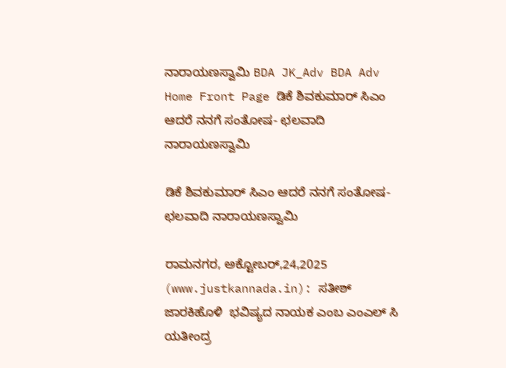ನಾರಾಯಣಸ್ವಾಮಿ BDA JK_Adv BDA Adv
Home Front Page ಡಿಕೆ ಶಿವಕುಮಾರ್ ಸಿಎಂ ಆದರೆ ನನಗೆ ಸಂತೋಷ- ಛಲವಾದಿ ನಾರಾಯಣಸ್ವಾಮಿ

ಡಿಕೆ ಶಿವಕುಮಾರ್ ಸಿಎಂ ಆದರೆ ನನಗೆ ಸಂತೋಷ- ಛಲವಾದಿ ನಾರಾಯಣಸ್ವಾಮಿ

ರಾಮನಗರ, ಅಕ್ಟೋಬರ್,24,2025 (www.justkannada.in): ಸತೀಶ್ ಜಾರಕಿಹೊಳಿ  ಭವಿಷ್ಯದ ನಾಯಕ ಎಂಬ ಎಂಎಲ್ ಸಿ ಯತೀಂದ್ರ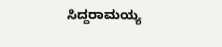ಸಿದ್ದರಾಮಯ್ಯ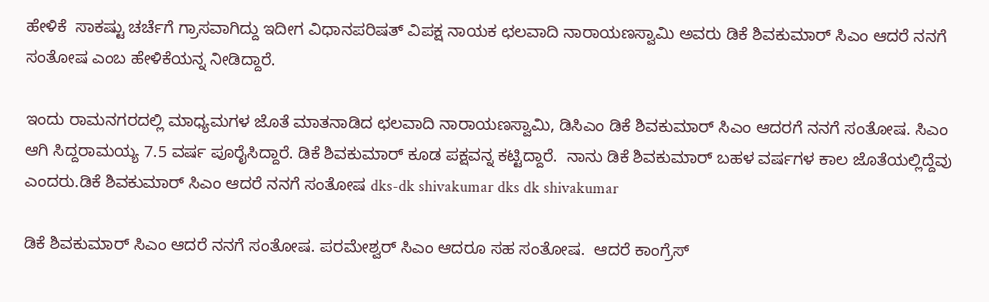ಹೇಳಿಕೆ  ಸಾಕಷ್ಟು ಚರ್ಚೆಗೆ ಗ್ರಾಸವಾಗಿದ್ದು ಇದೀಗ ವಿಧಾನಪರಿಷತ್ ವಿಪಕ್ಷ ನಾಯಕ ಛಲವಾದಿ ನಾರಾಯಣಸ್ವಾಮಿ ಅವರು ಡಿಕೆ ಶಿವಕುಮಾರ್ ಸಿಎಂ ಆದರೆ ನನಗೆ ಸಂತೋಷ ಎಂಬ ಹೇಳಿಕೆಯನ್ನ ನೀಡಿದ್ದಾರೆ.

ಇಂದು ರಾಮನಗರದಲ್ಲಿ ಮಾಧ್ಯಮಗಳ ಜೊತೆ ಮಾತನಾಡಿದ ಛಲವಾದಿ ನಾರಾಯಣಸ್ವಾಮಿ, ಡಿಸಿಎಂ ಡಿಕೆ ಶಿವಕುಮಾರ್ ಸಿಎಂ ಆದರಗೆ ನನಗೆ ಸಂತೋಷ. ಸಿಎಂ ಆಗಿ ಸಿದ್ದರಾಮಯ್ಯ 7.5 ವರ್ಷ ಪೂರೈಸಿದ್ದಾರೆ. ಡಿಕೆ ಶಿವಕುಮಾರ್ ಕೂಡ ಪಕ್ಷವನ್ನ ಕಟ್ಟಿದ್ದಾರೆ.  ನಾನು ಡಿಕೆ ಶಿವಕುಮಾರ್ ಬಹಳ ವರ್ಷಗಳ ಕಾಲ ಜೊತೆಯಲ್ಲಿದ್ದೆವು ಎಂದರು.ಡಿಕೆ ಶಿವಕುಮಾರ್ ಸಿಎಂ ಆದರೆ ನನಗೆ ಸಂತೋಷ dks-dk shivakumar dks dk shivakumar

ಡಿಕೆ ಶಿವಕುಮಾರ್ ಸಿಎಂ ಆದರೆ ನನಗೆ ಸಂತೋಷ. ಪರಮೇಶ್ವರ್ ಸಿಎಂ ಆದರೂ ಸಹ ಸಂತೋಷ.  ಆದರೆ ಕಾಂಗ್ರೆಸ್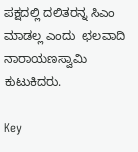ಪಕ್ಷದಲ್ಲಿ ದಲಿತರನ್ನ ಸಿಎಂ ಮಾಡಲ್ಲ ಎಂದು  ಛಲವಾದಿ ನಾರಾಯಣಸ್ವಾಮಿ ಕುಟುಕಿದರು.

Key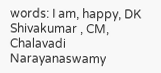words: I am, happy, DK Shivakumar , CM, Chalavadi Narayanaswamy